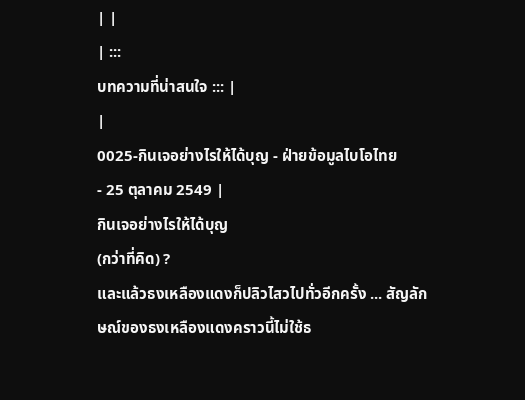| |
| :::
บทความที่น่าสนใจ ::: |
|
0025-กินเจอย่างไรให้ได้บุญ - ฝ่ายข้อมูลไบโอไทย
- 25 ตุลาคม 2549 |
กินเจอย่างไรให้ได้บุญ
(กว่าที่คิด) ?
และแล้วธงเหลืองแดงก็ปลิวไสวไปทั่วอีกครั้ง ... สัญลักษณ์ของธงเหลืองแดงคราวนี้ไม่ใช้ธ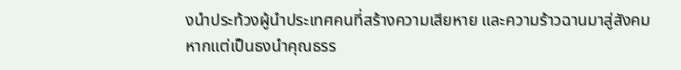งนำประท้วงผู้นำประเทศคนที่สร้างความเสียหาย และความร้าวฉานมาสู่สังคม หากแต่เป็นธงนำคุณธรร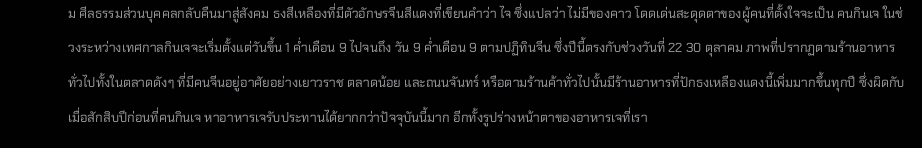ม ศีลธรรมส่วนบุคคลกลับคืนมาสู่สังคม ธงสีเหลืองที่มีตัวอักษรจีนสีแดงที่เขียนคำว่า ไจ ซึ่งแปลว่า ไม่มีของคาว โดดเด่นสะดุดตาของผู้คนที่ตั้งใจจะเป็น คนกินเจ ในช่วงระหว่างเทศกาลกินเจจะเริ่มตั้งแต่วันขึ้น 1 ค่ำเดือน 9 ไปจนถึง วัน 9 ค่ำเดือน 9 ตามปฏิทินจีน ซึ่งปีนี้ตรงกับช่วงวันที่ 22 30 ตุลาคม ภาพที่ปรากฏตามร้านอาหารทั่วไปทั้งในตลาดดังๆ ที่มีคนจีนอยู่อาศัยอย่างเยาวราช ตลาดน้อย และถนนจันทร์ หรือตามร้านค้าทั่วไปนั้นมีร้านอาหารที่ปักธงเหลืองแดงนี้เพิ่มมากขึ้นทุกปี ซึ่งผิดกับเมื่อสักสิบปีก่อนที่คนกินเจ หาอาหารเจรับประทานได้ยากกว่าปัจจุบันนี้มาก อีกทั้งรูปร่างหน้าตาของอาหารเจที่เรา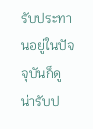รับประทานอยู่ในปัจจุบันก็ดู น่ารับป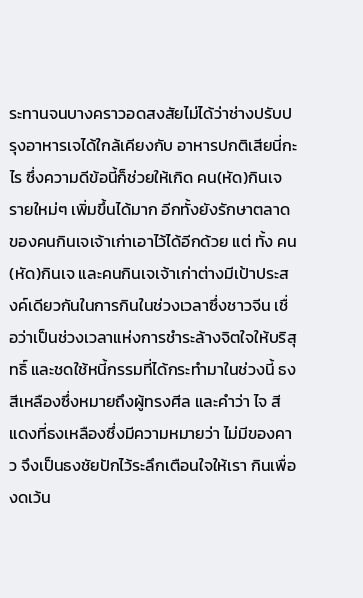ระทานจนบางคราวอดสงสัยไม่ได้ว่าช่างปรับปรุงอาหารเจได้ใกล้เคียงกับ อาหารปกติเสียนี่กะไร ซึ่งความดีข้อนี้ก็ช่วยให้เกิด คน(หัด)กินเจ รายใหม่ๆ เพิ่มขึ้นได้มาก อีกทั้งยังรักษาตลาดของคนกินเจเจ้าเก่าเอาไว้ได้อีกด้วย แต่ ทั้ง คน(หัด)กินเจ และคนกินเจเจ้าเก่าต่างมีเป้าประสงค์เดียวกันในการกินในช่วงเวลาซึ่งชาวจีน เชื่อว่าเป็นช่วงเวลาแห่งการชำระล้างจิตใจให้บริสุทธิ์ และชดใช้หนี้กรรมที่ได้กระทำมาในช่วงนี้ ธงสีเหลืองซึ่งหมายถึงผู้ทรงศีล และคำว่า ไจ สีแดงที่ธงเหลืองซึ่งมีความหมายว่า ไม่มีของคาว จึงเป็นธงชัยปักไว้ระลึกเตือนใจให้เรา กินเพื่องดเว้น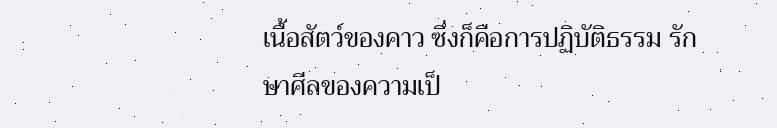เนื้อสัตว์ของคาว ซึ่งก็คือการปฏิบัติธรรม รักษาศีลของความเป็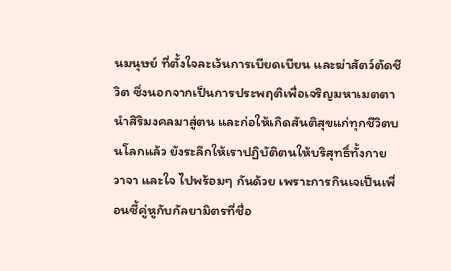นมนุษย์ ที่ตั้งใจละเว้นการเบียดเบียน และฆ่าสัตว์ตัดชีวิต ซึ่งนอกจากเป็นการประพฤติเพื่อเจริญมหาเมตตานำสิริมงคลมาสู่ตน และก่อให้เกิดสันติสุขแก่ทุกชีวิตบนโลกแล้ว ยังระลึกให้เราปฏิบัติตนให้บริสุทธิ์ทั้งกาย วาจา และใจ ไปพร้อมๆ กันด้วย เพราะการกินเจเป็นเพื่อนซี้คู่หูกับกัลยามิตรที่ชื่อ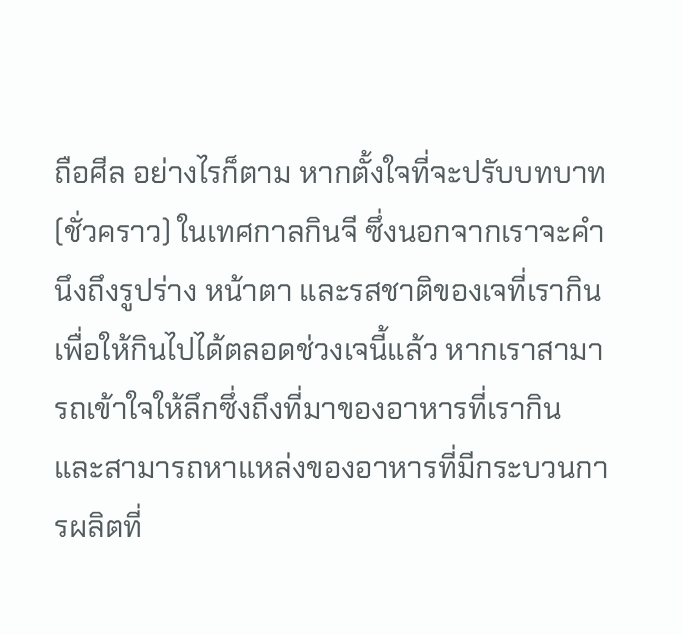ถือศีล อย่างไรก็ตาม หากตั้งใจที่จะปรับบทบาท (ชั่วคราว) ในเทศกาลกินจี ซึ่งนอกจากเราจะคำนึงถึงรูปร่าง หน้าตา และรสชาติของเจที่เรากินเพื่อให้กินไปได้ตลอดช่วงเจนี้แล้ว หากเราสามารถเข้าใจให้ลึกซึ่งถึงที่มาของอาหารที่เรากิน และสามารถหาแหล่งของอาหารที่มีกระบวนการผลิตที่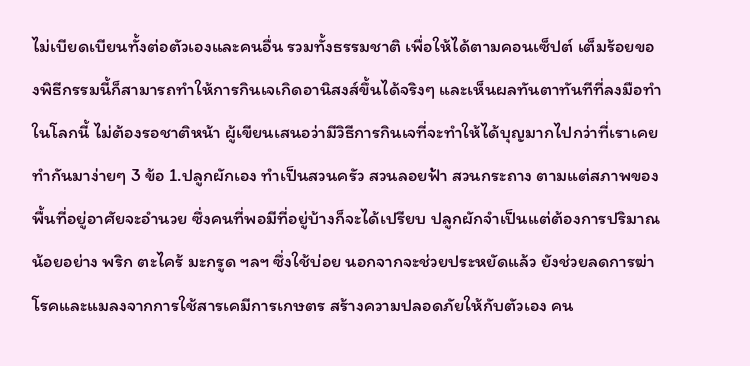ไม่เบียดเบียนทั้งต่อตัวเองและคนอื่น รวมทั้งธรรมชาติ เพื่อให้ได้ตามคอนเซ็ปต์ เต็มร้อยของพิธีกรรมนี้ก็สามารถทำให้การกินเจเกิดอานิสงส์ขึ้นได้จริงๆ และเห็นผลทันตาทันทีที่ลงมือทำในโลกนี้ ไม่ต้องรอชาติหน้า ผู้เขียนเสนอว่ามีวิธีการกินเจที่จะทำให้ได้บุญมากไปกว่าที่เราเคยทำกันมาง่ายๆ 3 ข้อ 1.ปลูกผักเอง ทำเป็นสวนครัว สวนลอยฟ้า สวนกระถาง ตามแต่สภาพของพื้นที่อยู่อาศัยจะอำนวย ซึ่งคนที่พอมีที่อยู่บ้างก็จะได้เปรียบ ปลูกผักจำเป็นแต่ต้องการปริมาณน้อยอย่าง พริก ตะไคร้ มะกรูด ฯลฯ ซึ่งใช้บ่อย นอกจากจะช่วยประหยัดแล้ว ยังช่วยลดการฆ่าโรคและแมลงจากการใช้สารเคมีการเกษตร สร้างความปลอดภัยให้กับตัวเอง คน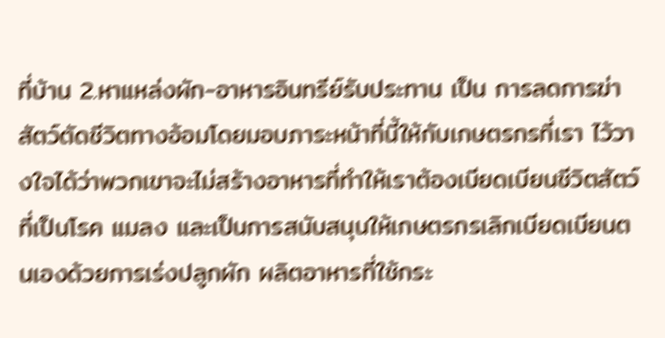ที่บ้าน 2.หาแหล่งผัก-อาหารอินทรีย์รับประทาน เป็น การลดการฆ่าสัตว์ตัดชีวิตทางอ้อมโดยมอบภาระหน้าที่นี้ให้กับเกษตรกรที่เรา ไว้วางใจได้ว่าพวกเขาจะไม่สร้างอาหารที่ทำให้เราต้องเบียดเบียนชีวิตสัตว์ ที่เป็นโรค แมลง และเป็นการสนับสนุนให้เกษตรกรเลิกเบียดเบียนตนเองด้วยการเร่งปลูกผัก ผลิตอาหารที่ใช้กระ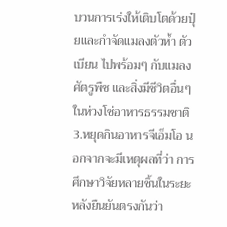บวนการเร่งให้เติบโตด้วยปุ๋ยและกำจัดแมลงตัวห้ำ ตัวเบียน ไปพร้อมๆ กับแมลงศัตรูพืช และสิ่งมีชีวิตอื่นๆ ในห่วงโซ่อาหารธรรมชาติ 3.หยุดกินอาหารจีเอ็มโอ นอกจากจะมีเหตุผลที่ว่า การศึกษาวิจัยหลายชิ้นในระยะหลังยืนยันตรงกันว่า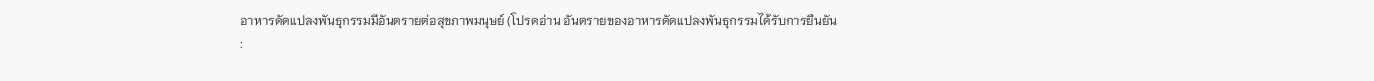อาหารดัดแปลงพันธุกรรมมีอันตรายต่อสุขภาพมนุษย์ (โปรดอ่าน อันตรายของอาหารดัดแปลงพันธุกรรมได้รับการยืนยัน
: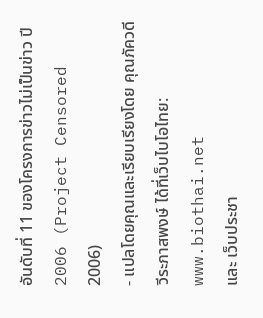อันดับที่ 11 ของโครงการข่าวไม่เป็นข่าว ปี 2006 (Project Censored 2006)
- แปลโดยคุณและเรียบเรียงโดย คุณภัควดี วีระภาสพงษ์ ได้ที่เว็บไบโอไทย: www.biothai.net
และ เว็บประชา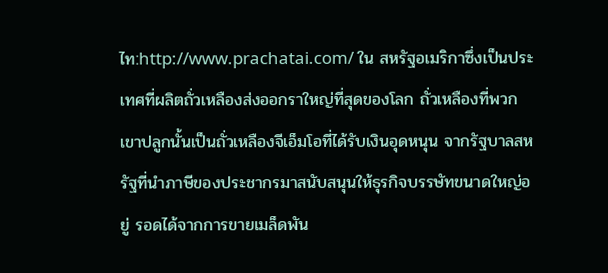ไท:http://www.prachatai.com/ ใน สหรัฐอเมริกาซึ่งเป็นประเทศที่ผลิตถั่วเหลืองส่งออกราใหญ่ที่สุดของโลก ถั่วเหลืองที่พวกเขาปลูกนั้นเป็นถั่วเหลืองจีเอ็มโอที่ได้รับเงินอุดหนุน จากรัฐบาลสหรัฐที่นำภาษีของประชากรมาสนับสนุนให้ธุรกิจบรรษัทขนาดใหญ่อยู่ รอดได้จากการขายเมล็ดพัน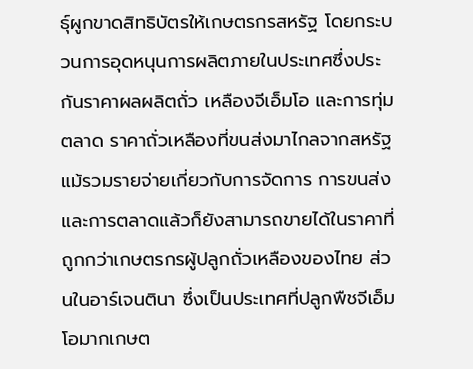ธุ์ผูกขาดสิทธิบัตรให้เกษตรกรสหรัฐ โดยกระบวนการอุดหนุนการผลิตภายในประเทศซึ่งประกันราคาผลผลิตถั่ว เหลืองจีเอ็มโอ และการทุ่มตลาด ราคาถั่วเหลืองที่ขนส่งมาไกลจากสหรัฐแม้รวมรายจ่ายเกี่ยวกับการจัดการ การขนส่ง และการตลาดแล้วก็ยังสามารถขายได้ในราคาที่ถูกกว่าเกษตรกรผู้ปลูกถั่วเหลืองของไทย ส่วนในอาร์เจนตินา ซึ่งเป็นประเทศที่ปลูกพืชจีเอ็มโอมากเกษต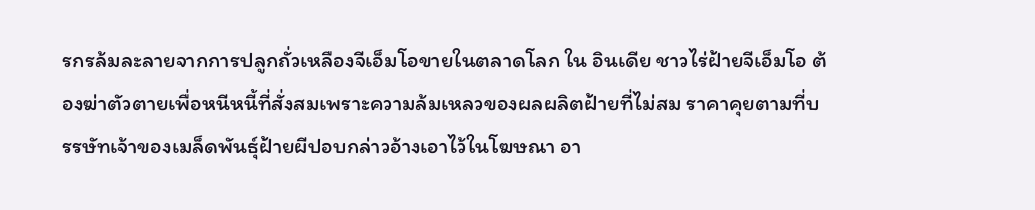รกรล้มละลายจากการปลูกถั่วเหลืองจีเอ็มโอขายในตลาดโลก ใน อินเดีย ชาวไร่ฝ้ายจีเอ็มโอ ต้องฆ่าตัวตายเพื่อหนีหนี้ที่สั่งสมเพราะความล้มเหลวของผลผลิตฝ้ายที่ไม่สม ราคาคุยตามที่บรรษัทเจ้าของเมล็ดพันธุ์ฝ้ายผีปอบกล่าวอ้างเอาไว้ในโฆษณา อา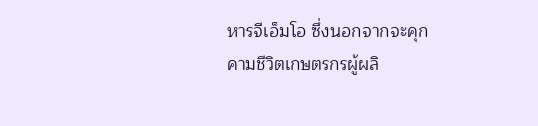หารจีเอ็มโอ ซึ่งนอกจากจะคุกคามชีวิตเกษตรกรผู้ผลิ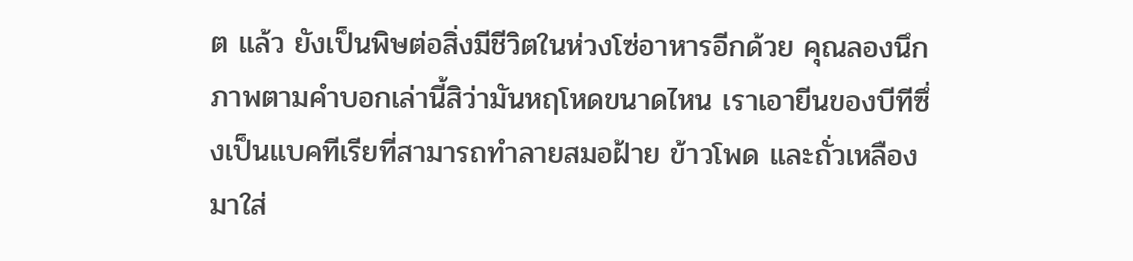ต แล้ว ยังเป็นพิษต่อสิ่งมีชีวิตในห่วงโซ่อาหารอีกด้วย คุณลองนึกภาพตามคำบอกเล่านี้สิว่ามันหฤโหดขนาดไหน เราเอายีนของบีทีซึ่งเป็นแบคทีเรียที่สามารถทำลายสมอฝ้าย ข้าวโพด และถั่วเหลืองมาใส่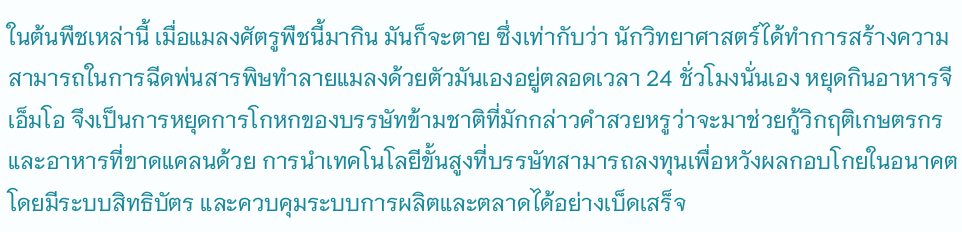ในต้นพืชเหล่านี้ เมื่อแมลงศัตรูพืชนี้มากิน มันก็จะตาย ซึ่งเท่ากับว่า นักวิทยาศาสตร์ได้ทำการสร้างความสามารถในการฉีดพ่นสารพิษทำลายแมลงด้วยตัวมันเองอยู่ตลอดเวลา 24 ชั่วโมงนั่นเอง หยุดกินอาหารจีเอ็มโอ จึงเป็นการหยุดการโกหกของบรรษัทข้ามชาติที่มักกล่าวคำสวยหรูว่าจะมาช่วยกู้วิกฤติเกษตรกรและอาหารที่ขาดแคลนด้วย การนำเทคโนโลยีขั้นสูงที่บรรษัทสามารถลงทุนเพื่อหวังผลกอบโกยในอนาคตโดยมีระบบสิทธิบัตร และควบคุมระบบการผลิตและตลาดได้อย่างเบ็ดเสร็จ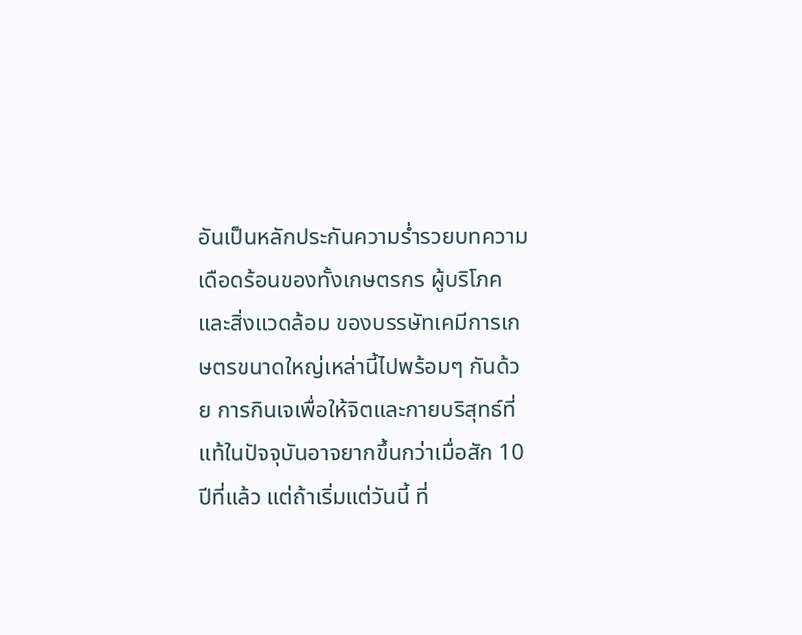อันเป็นหลักประกันความร่ำรวยบทความเดือดร้อนของทั้งเกษตรกร ผู้บริโภค และสิ่งแวดล้อม ของบรรษัทเคมีการเกษตรขนาดใหญ่เหล่านี้ไปพร้อมๆ กันด้วย การกินเจเพื่อให้จิตและกายบริสุทธ์ที่แท้ในปัจจุบันอาจยากขึ้นกว่าเมื่อสัก 10 ปีที่แล้ว แต่ถ้าเริ่มแต่วันนี้ ที่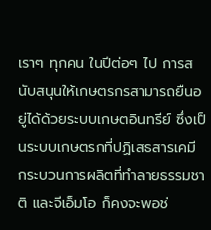เราๆ ทุกคน ในปีต่อๆ ไป การสนับสนุนให้เกษตรกรสามารถยืนอยู่ได้ด้วยระบบเกษตอินทรีย์ ซึ่งเป็นระบบเกษตรกที่ปฏิเสธสารเคมี กระบวนการผลิตที่ทำลายธรรมชาติ และจีเอ็มโอ ก็คงจะพอช่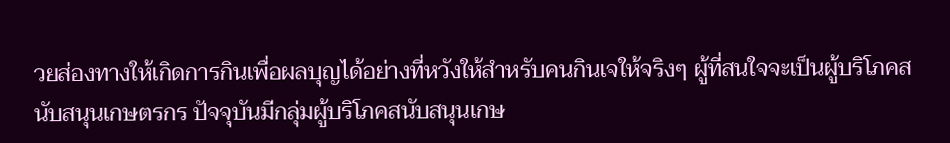วยส่องทางให้เกิดการกินเพื่อผลบุญได้อย่างที่หวังให้สำหรับคนกินเจให้จริงๆ ผู้ที่สนใจจะเป็นผู้บริโภคสนับสนุนเกษตรกร ปัจจุบันมีกลุ่มผู้บริโภคสนับสนุนเกษ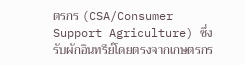ตรกร (CSA/Consumer Support Agriculture) ซึ่งรับผักอินทรีย์โดยตรงจากเกษตรกร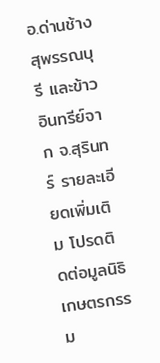อ.ด่านช้าง สุพรรณบุรี และข้าวอินทรีย์จาก จ.สุรินทร์ รายละเอียดเพิ่มเติม โปรดติดต่อมูลนิธิเกษตรกรรม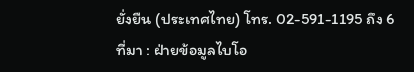ยั่งยืน (ประเทศไทย) โทร. 02-591-1195 ถึง 6
ที่มา : ฝ่ายข้อมูลไบโอ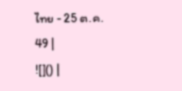ไทย - 25 ต.ค. 49 |
![]() |